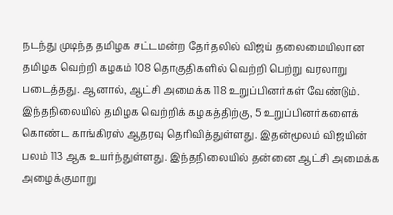நடந்து முடிந்த தமிழக சட்டமன்ற தேர்தலில் விஜய் தலைமையிலான தமிழக வெற்றி கழகம் 108 தொகுதிகளில் வெற்றி பெற்று வரலாறு படைத்தது. ஆனால், ஆட்சி அமைக்க 118 உறுப்பினர்கள் வேண்டும். இந்தநிலையில் தமிழக வெற்றிக் கழகத்திற்கு, 5 உறுப்பினர்களைக் கொண்ட காங்கிரஸ் ஆதரவு தெரிவித்துள்ளது. இதன்மூலம் விஜயின் பலம் 113 ஆக உயர்ந்துள்ளது. இந்தநிலையில் தன்னை ஆட்சி அமைக்க அழைக்குமாறு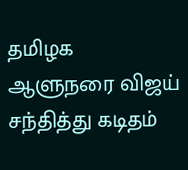தமிழக ஆளுநரை விஜய் சந்தித்து கடிதம்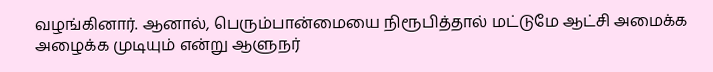வழங்கினார். ஆனால், பெரும்பான்மையை நிரூபித்தால் மட்டுமே ஆட்சி அமைக்க அழைக்க முடியும் என்று ஆளுநர்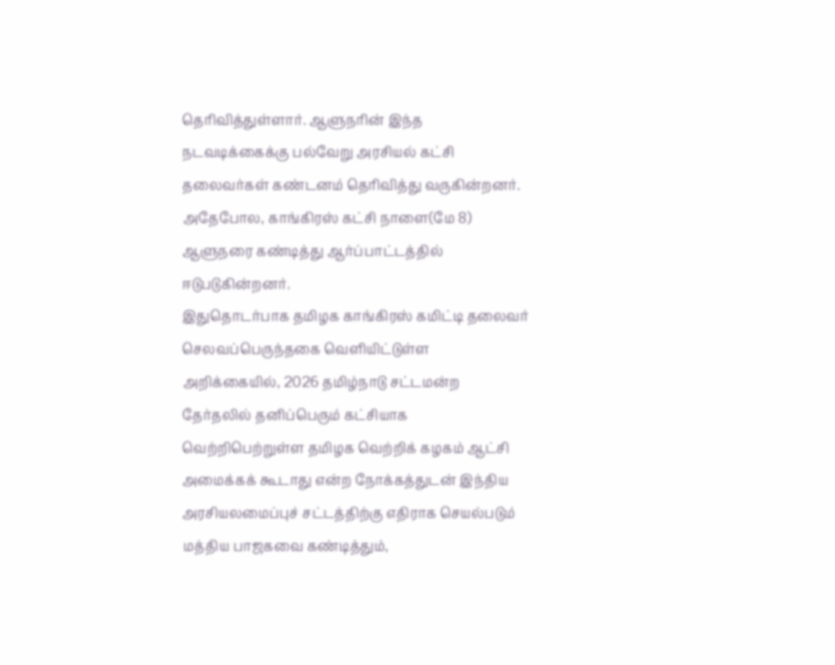தெரிவித்துள்ளார். ஆளுநரின் இந்த நடவடிக்கைக்கு பல்வேறு அரசியல் கட்சி தலைவர்கள் கண்டனம் தெரிவித்து வருகின்றனர். அதேபோல, காங்கிரஸ் கட்சி நாளை(மே 8) ஆளுநரை கண்டித்து ஆர்ப்பாட்டத்தில் ஈடுபடுகின்றனர்.
இதுதொடர்பாக தமிழக காங்கிரஸ் கமிட்டி தலைவர் செலவப்பெருந்தகை வெளியிட்டுள்ள அறிக்கையில், 2026 தமிழ்நாடு சட்டமன்ற தேர்தலில் தனிப்பெரும் கட்சியாக வெற்றிபெற்றுள்ள தமிழக வெற்றிக் கழகம் ஆட்சி அமைக்கக் கூடாது என்ற நோக்கத்துடன் இந்திய அரசியலமைப்புச் சட்டத்திற்கு எதிராக செயல்படும் மத்திய பாஜகவை கண்டித்தும்,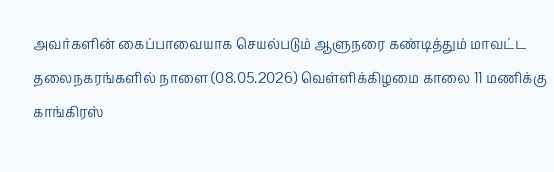அவர்களின் கைப்பாவையாக செயல்படும் ஆளுநரை கண்டித்தும் மாவட்ட தலைநகரங்களில் நாளை (08.05.2026) வெள்ளிக்கிழமை காலை 11 மணிக்கு காங்கிரஸ்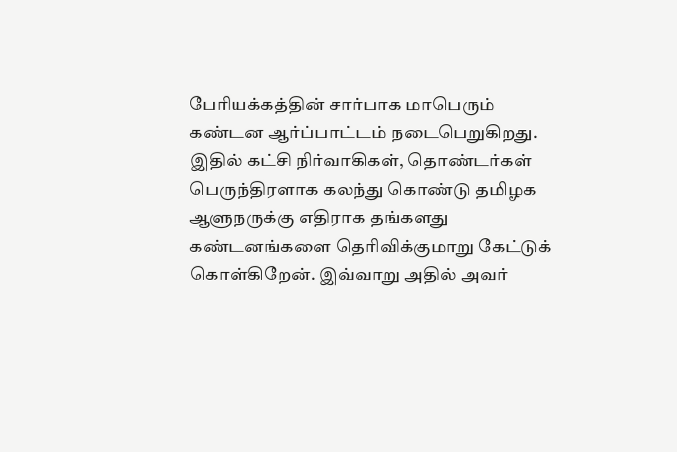பேரியக்கத்தின் சார்பாக மாபெரும் கண்டன ஆர்ப்பாட்டம் நடைபெறுகிறது. இதில் கட்சி நிர்வாகிகள், தொண்டர்கள் பெருந்திரளாக கலந்து கொண்டு தமிழக ஆளுநருக்கு எதிராக தங்களது கண்டனங்களை தெரிவிக்குமாறு கேட்டுக் கொள்கிறேன். இவ்வாறு அதில் அவர்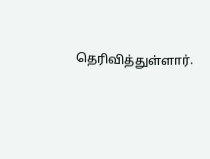தெரிவித்துள்ளார்.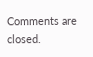Comments are closed.